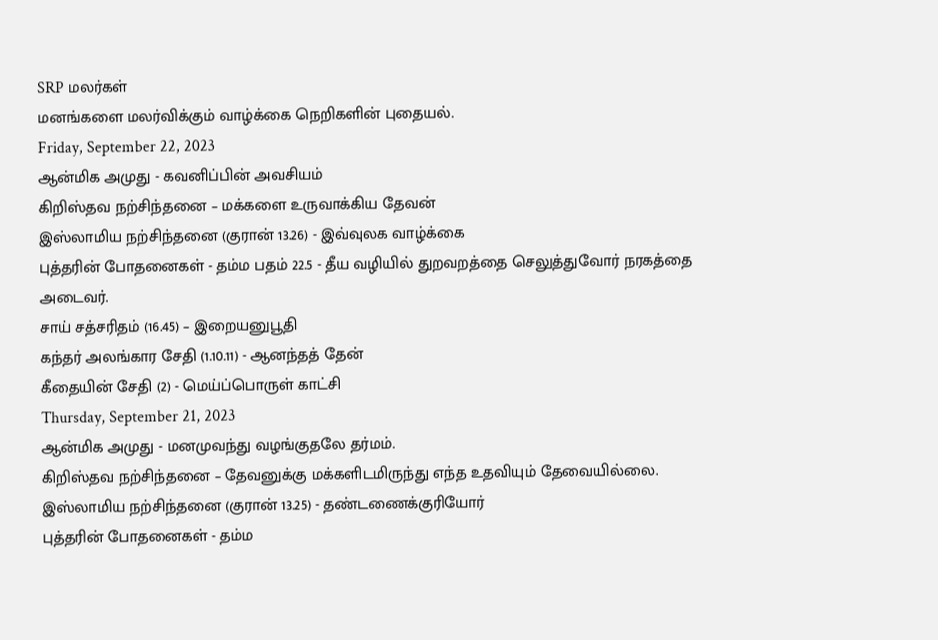SRP மலர்கள்
மனங்களை மலர்விக்கும் வாழ்க்கை நெறிகளின் புதையல்.
Friday, September 22, 2023
ஆன்மிக அமுது - கவனிப்பின் அவசியம்
கிறிஸ்தவ நற்சிந்தனை – மக்களை உருவாக்கிய தேவன்
இஸ்லாமிய நற்சிந்தனை (குரான் 13.26) - இவ்வுலக வாழ்க்கை
புத்தரின் போதனைகள் - தம்ம பதம் 22.5 - தீய வழியில் துறவறத்தை செலுத்துவோர் நரகத்தை அடைவர்.
சாய் சத்சரிதம் (16.45) – இறையனுபூதி
கந்தர் அலங்கார சேதி (1.10.11) - ஆனந்தத் தேன்
கீதையின் சேதி (2) - மெய்ப்பொருள் காட்சி
Thursday, September 21, 2023
ஆன்மிக அமுது - மனமுவந்து வழங்குதலே தர்மம்.
கிறிஸ்தவ நற்சிந்தனை – தேவனுக்கு மக்களிடமிருந்து எந்த உதவியும் தேவையில்லை.
இஸ்லாமிய நற்சிந்தனை (குரான் 13.25) - தண்டணைக்குரியோர்
புத்தரின் போதனைகள் - தம்ம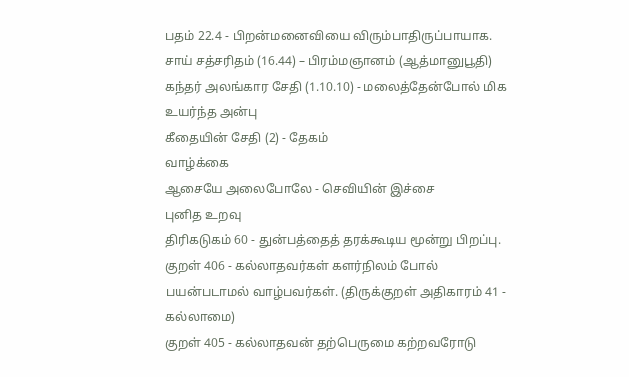பதம் 22.4 - பிறன்மனைவியை விரும்பாதிருப்பாயாக.
சாய் சத்சரிதம் (16.44) – பிரம்மஞானம் (ஆத்மானுபூதி)
கந்தர் அலங்கார சேதி (1.10.10) - மலைத்தேன்போல் மிக உயர்ந்த அன்பு
கீதையின் சேதி (2) - தேகம்
வாழ்க்கை
ஆசையே அலைபோலே - செவியின் இச்சை
புனித உறவு
திரிகடுகம் 60 - துன்பத்தைத் தரக்கூடிய மூன்று பிறப்பு.
குறள் 406 - கல்லாதவர்கள் களர்நிலம் போல் பயன்படாமல் வாழ்பவர்கள். (திருக்குறள் அதிகாரம் 41 - கல்லாமை)
குறள் 405 - கல்லாதவன் தற்பெருமை கற்றவரோடு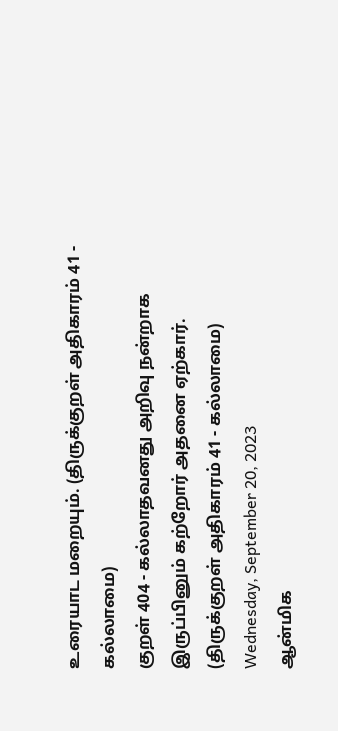உரையாட மறையும். (திருக்குறள் அதிகாரம் 41 - கல்லாமை)
குறள் 404 - கல்லாதவனது அறிவு நன்றாக இருப்பினும் கற்றோர் அதனை ஏற்கார். (திருக்குறள் அதிகாரம் 41 - கல்லாமை)
Wednesday, September 20, 2023
ஆன்மிக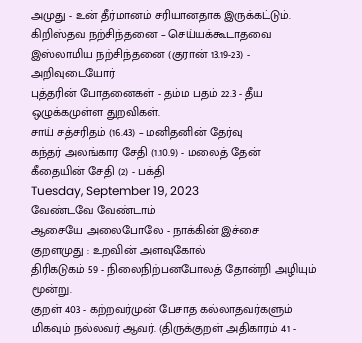அமுது - உன் தீர்மானம் சரியானதாக இருக்கட்டும்.
கிறிஸ்தவ நற்சிந்தனை – செய்யக்கூடாதவை
இஸ்லாமிய நற்சிந்தனை (குரான் 13.19-23) - அறிவுடையோர்
புத்தரின் போதனைகள் - தம்ம பதம் 22.3 - தீய ஒழுக்கமுள்ள துறவிகள்.
சாய் சத்சரிதம் (16.43) – மனிதனின் தேர்வு
கந்தர் அலங்கார சேதி (1.10.9) - மலைத் தேன்
கீதையின் சேதி (2) - பக்தி
Tuesday, September 19, 2023
வேண்டவே வேண்டாம்
ஆசையே அலைபோலே - நாக்கின் இச்சை
குறளமுது : உறவின் அளவுகோல்
திரிகடுகம் 59 - நிலைநிற்பனபோலத் தோன்றி அழியும் மூன்று.
குறள் 403 - கற்றவர்முன் பேசாத கல்லாதவர்களும் மிகவும் நல்லவர் ஆவர். (திருக்குறள் அதிகாரம் 41 -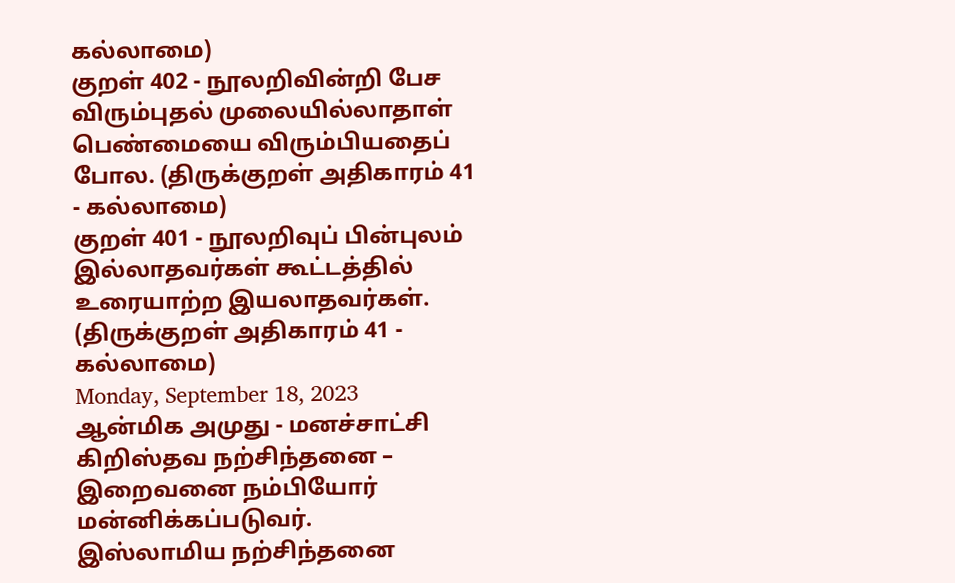கல்லாமை)
குறள் 402 - நூலறிவின்றி பேச விரும்புதல் முலையில்லாதாள் பெண்மையை விரும்பியதைப் போல. (திருக்குறள் அதிகாரம் 41 - கல்லாமை)
குறள் 401 - நூலறிவுப் பின்புலம் இல்லாதவர்கள் கூட்டத்தில் உரையாற்ற இயலாதவர்கள். (திருக்குறள் அதிகாரம் 41 - கல்லாமை)
Monday, September 18, 2023
ஆன்மிக அமுது - மனச்சாட்சி
கிறிஸ்தவ நற்சிந்தனை – இறைவனை நம்பியோர் மன்னிக்கப்படுவர்.
இஸ்லாமிய நற்சிந்தனை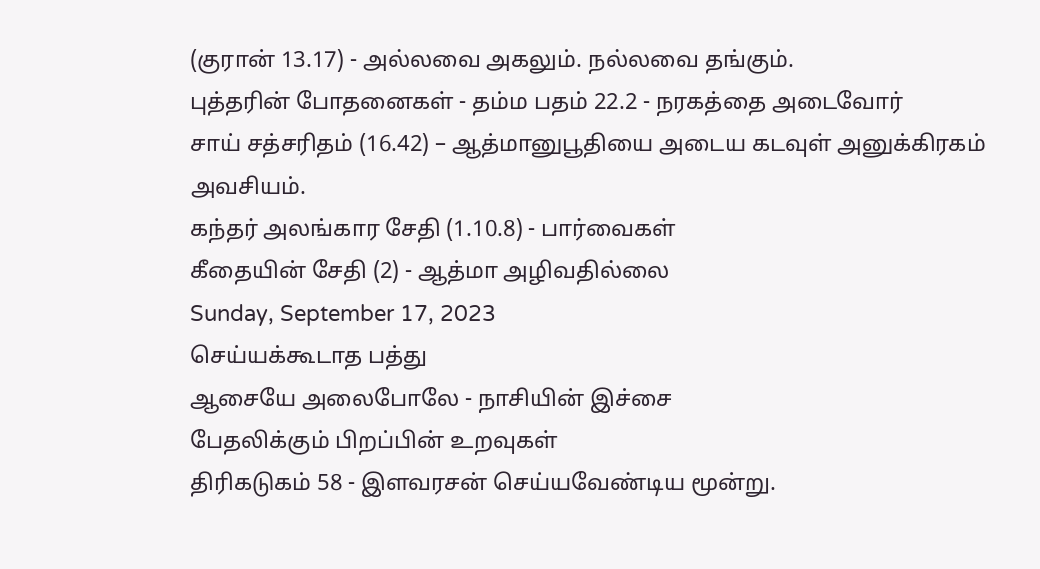(குரான் 13.17) - அல்லவை அகலும். நல்லவை தங்கும்.
புத்தரின் போதனைகள் - தம்ம பதம் 22.2 - நரகத்தை அடைவோர்
சாய் சத்சரிதம் (16.42) – ஆத்மானுபூதியை அடைய கடவுள் அனுக்கிரகம் அவசியம்.
கந்தர் அலங்கார சேதி (1.10.8) - பார்வைகள்
கீதையின் சேதி (2) - ஆத்மா அழிவதில்லை
Sunday, September 17, 2023
செய்யக்கூடாத பத்து
ஆசையே அலைபோலே - நாசியின் இச்சை
பேதலிக்கும் பிறப்பின் உறவுகள்
திரிகடுகம் 58 - இளவரசன் செய்யவேண்டிய மூன்று.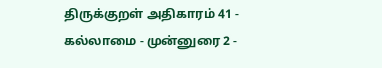திருக்குறள் அதிகாரம் 41 - கல்லாமை - முன்னுரை 2 -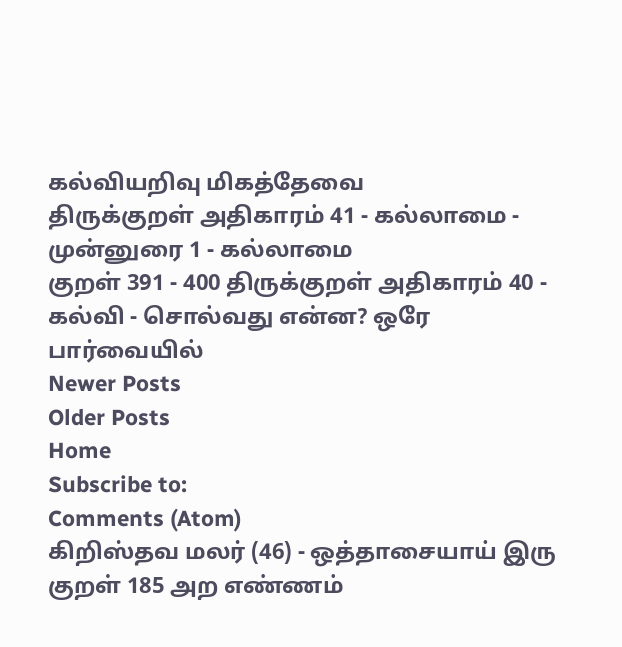கல்வியறிவு மிகத்தேவை
திருக்குறள் அதிகாரம் 41 - கல்லாமை - முன்னுரை 1 - கல்லாமை
குறள் 391 - 400 திருக்குறள் அதிகாரம் 40 - கல்வி - சொல்வது என்ன? ஒரே பார்வையில்
Newer Posts
Older Posts
Home
Subscribe to:
Comments (Atom)
கிறிஸ்தவ மலர் (46) - ஒத்தாசையாய் இரு
குறள் 185 அற எண்ணம்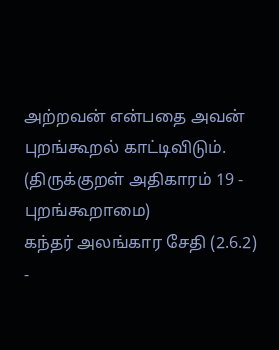அற்றவன் என்பதை அவன் புறங்கூறல் காட்டிவிடும். (திருக்குறள் அதிகாரம் 19 - புறங்கூறாமை)
கந்தர் அலங்கார சேதி (2.6.2) -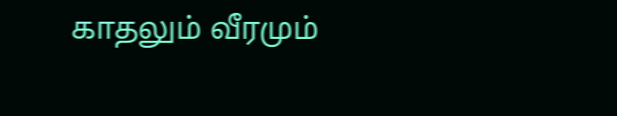காதலும் வீரமும்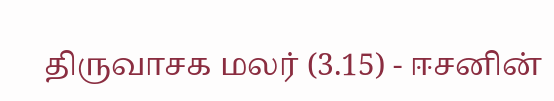திருவாசக மலர் (3.15) - ஈசனின்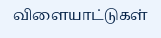விளையாட்டுகள்